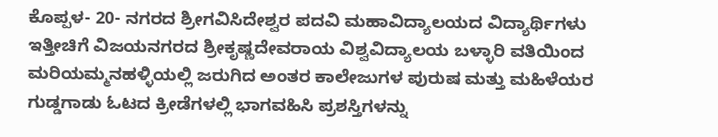ಕೊಪ್ಪಳ- 20- ನಗರದ ಶ್ರೀಗವಿಸಿದೇಶ್ವರ ಪದವಿ ಮಹಾವಿದ್ಯಾಲಯದ ವಿದ್ಯಾರ್ಥಿಗಳು ಇತ್ತೀಚಿಗೆ ವಿಜಯನಗರದ ಶ್ರೀಕೃಷ್ಣದೇವರಾಯ ವಿಶ್ವವಿದ್ಯಾಲಯ ಬಳ್ಳಾರಿ ವತಿಯಿಂದ ಮರಿಯಮ್ಮನಹಳ್ಳಿಯಲ್ಲಿ ಜರುಗಿದ ಅಂತರ ಕಾಲೇಜುಗಳ ಪುರುಷ ಮತ್ತು ಮಹಿಳೆಯರ ಗುಡ್ಡಗಾಡು ಓಟದ ಕ್ರೀಡೆಗಳಲ್ಲಿ ಭಾಗವಹಿಸಿ ಪ್ರಶಸ್ತಿಗಳನ್ನು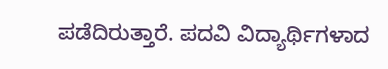ಪಡೆದಿರುತ್ತಾರೆ. ಪದವಿ ವಿದ್ಯಾರ್ಥಿಗಳಾದ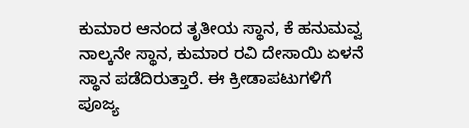ಕುಮಾರ ಆನಂದ ತೃತೀಯ ಸ್ಥಾನ, ಕೆ ಹನುಮವ್ವ ನಾಲ್ಕನೇ ಸ್ಥಾನ, ಕುಮಾರ ರವಿ ದೇಸಾಯಿ ಏಳನೆ ಸ್ಥಾನ ಪಡೆದಿರುತ್ತಾರೆ. ಈ ಕ್ರೀಡಾಪಟುಗಳಿಗೆ ಪೂಜ್ಯ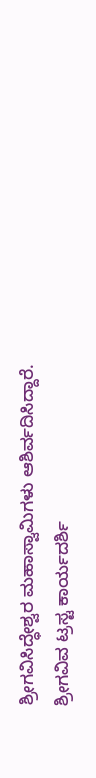ಶ್ರೀಗವಿಸಿದ್ಧೇಶ್ವರ ಮಹಾಸ್ವಾಮಿಗಳು ಆಶಿರ್ವದಿಸಿದ್ದಾರೆ. ಶ್ರೀಗವಿವ ಟ್ರಸ್ಟ ಕಾರ್ಯದರ್ಶಿ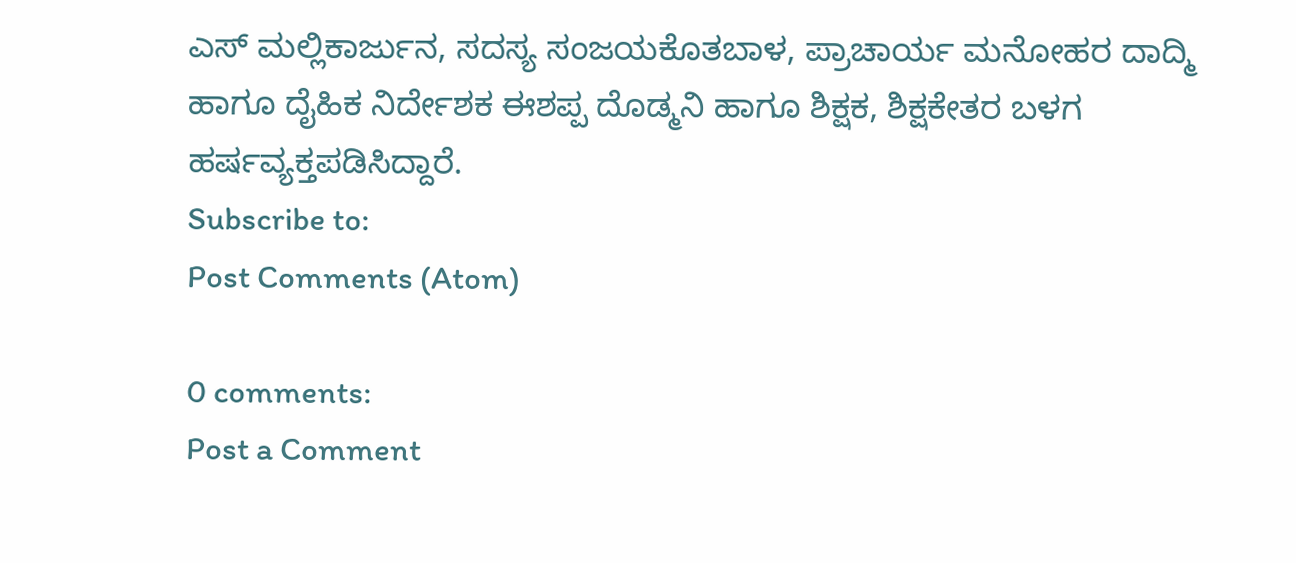ಎಸ್ ಮಲ್ಲಿಕಾರ್ಜುನ, ಸದಸ್ಯ ಸಂಜಯಕೊತಬಾಳ, ಪ್ರಾಚಾರ್ಯ ಮನೋಹರ ದಾದ್ಮಿ ಹಾಗೂ ದೈಹಿಕ ನಿರ್ದೇಶಕ ಈಶಪ್ಪ ದೊಡ್ಮನಿ ಹಾಗೂ ಶಿಕ್ಷಕ, ಶಿಕ್ಷಕೇತರ ಬಳಗ ಹರ್ಷವ್ಯಕ್ತಪಡಿಸಿದ್ದಾರೆ.
Subscribe to:
Post Comments (Atom)

0 comments:
Post a Comment